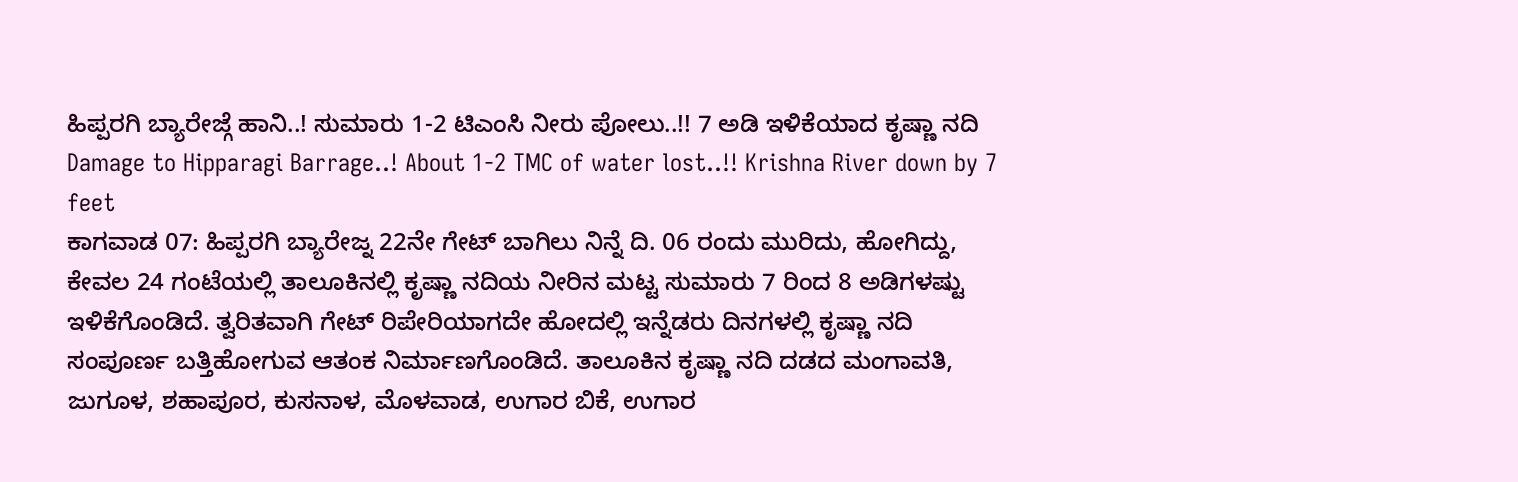ಹಿಪ್ಪರಗಿ ಬ್ಯಾರೇಜ್ಗೆ ಹಾನಿ..! ಸುಮಾರು 1-2 ಟಿಎಂಸಿ ನೀರು ಪೋಲು..!! 7 ಅಡಿ ಇಳಿಕೆಯಾದ ಕೃಷ್ಣಾ ನದಿ
Damage to Hipparagi Barrage..! About 1-2 TMC of water lost..!! Krishna River down by 7 feet
ಕಾಗವಾಡ 07: ಹಿಪ್ಪರಗಿ ಬ್ಯಾರೇಜ್ನ 22ನೇ ಗೇಟ್ ಬಾಗಿಲು ನಿನ್ನೆ ದಿ. 06 ರಂದು ಮುರಿದು, ಹೋಗಿದ್ದು, ಕೇವಲ 24 ಗಂಟೆಯಲ್ಲಿ ತಾಲೂಕಿನಲ್ಲಿ ಕೃಷ್ಣಾ ನದಿಯ ನೀರಿನ ಮಟ್ಟ ಸುಮಾರು 7 ರಿಂದ 8 ಅಡಿಗಳಷ್ಟು ಇಳಿಕೆಗೊಂಡಿದೆ. ತ್ವರಿತವಾಗಿ ಗೇಟ್ ರಿಪೇರಿಯಾಗದೇ ಹೋದಲ್ಲಿ ಇನ್ನೆಡರು ದಿನಗಳಲ್ಲಿ ಕೃಷ್ಣಾ ನದಿ ಸಂಪೂರ್ಣ ಬತ್ತಿಹೋಗುವ ಆತಂಕ ನಿರ್ಮಾಣಗೊಂಡಿದೆ. ತಾಲೂಕಿನ ಕೃಷ್ಣಾ ನದಿ ದಡದ ಮಂಗಾವತಿ, ಜುಗೂಳ, ಶಹಾಪೂರ, ಕುಸನಾಳ, ಮೊಳವಾಡ, ಉಗಾರ ಬಿಕೆ, ಉಗಾರ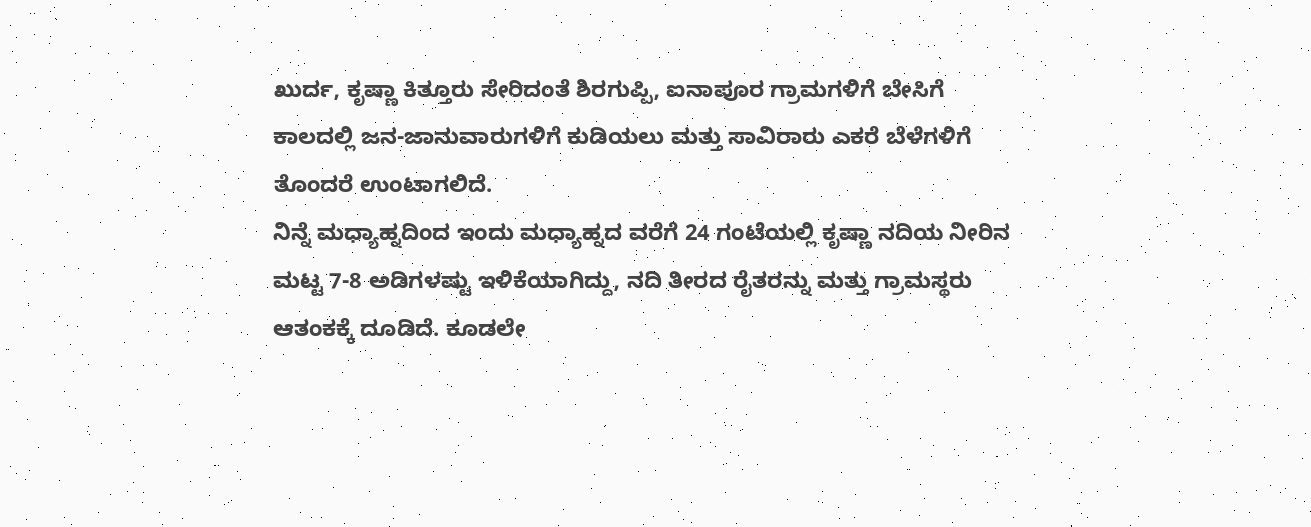ಖುರ್ದ, ಕೃಷ್ಣಾ ಕಿತ್ತೂರು ಸೇರಿದಂತೆ ಶಿರಗುಪ್ಪಿ, ಐನಾಪೂರ ಗ್ರಾಮಗಳಿಗೆ ಬೇಸಿಗೆ ಕಾಲದಲ್ಲಿ ಜನ-ಜಾನುವಾರುಗಳಿಗೆ ಕುಡಿಯಲು ಮತ್ತು ಸಾವಿರಾರು ಎಕರೆ ಬೆಳೆಗಳಿಗೆ ತೊಂದರೆ ಉಂಟಾಗಲಿದೆ.
ನಿನ್ನೆ ಮಧ್ಯಾಹ್ನದಿಂದ ಇಂದು ಮಧ್ಯಾಹ್ನದ ವರೆಗೆ 24 ಗಂಟೆಯಲ್ಲಿ ಕೃಷ್ಣಾ ನದಿಯ ನೀರಿನ ಮಟ್ಟ 7-8 ಅಡಿಗಳಷ್ಟು ಇಳಿಕೆಯಾಗಿದ್ದು, ನದಿ ತೀರದ ರೈತರನ್ನು ಮತ್ತು ಗ್ರಾಮಸ್ಥರು ಆತಂಕಕ್ಕೆ ದೂಡಿದೆ. ಕೂಡಲೇ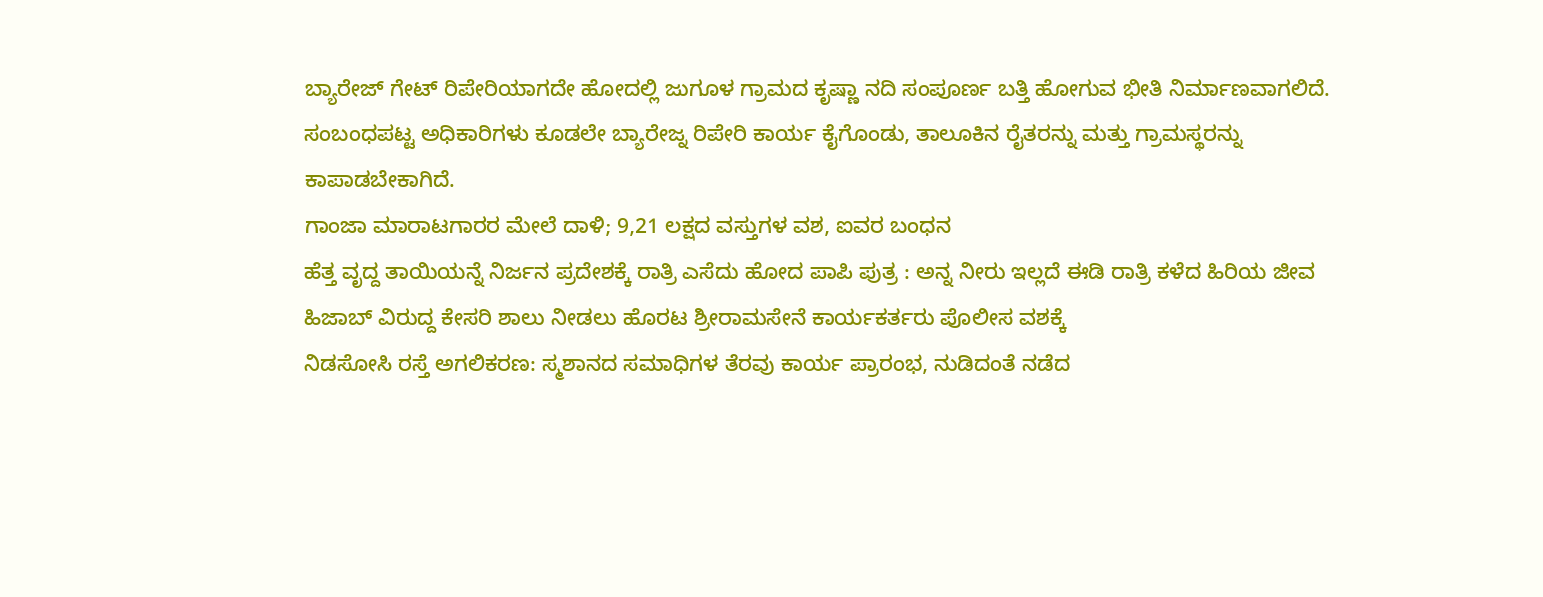ಬ್ಯಾರೇಜ್ ಗೇಟ್ ರಿಪೇರಿಯಾಗದೇ ಹೋದಲ್ಲಿ ಜುಗೂಳ ಗ್ರಾಮದ ಕೃಷ್ಣಾ ನದಿ ಸಂಪೂರ್ಣ ಬತ್ತಿ ಹೋಗುವ ಭೀತಿ ನಿರ್ಮಾಣವಾಗಲಿದೆ. ಸಂಬಂಧಪಟ್ಟ ಅಧಿಕಾರಿಗಳು ಕೂಡಲೇ ಬ್ಯಾರೇಜ್ನ ರಿಪೇರಿ ಕಾರ್ಯ ಕೈಗೊಂಡು, ತಾಲೂಕಿನ ರೈತರನ್ನು ಮತ್ತು ಗ್ರಾಮಸ್ಥರನ್ನು ಕಾಪಾಡಬೇಕಾಗಿದೆ.
ಗಾಂಜಾ ಮಾರಾಟಗಾರರ ಮೇಲೆ ದಾಳಿ; 9,21 ಲಕ್ಷದ ವಸ್ತುಗಳ ವಶ, ಐವರ ಬಂಧನ
ಹೆತ್ತ ವೃದ್ದ ತಾಯಿಯನ್ನೆ ನಿರ್ಜನ ಪ್ರದೇಶಕ್ಕೆ ರಾತ್ರಿ ಎಸೆದು ಹೋದ ಪಾಪಿ ಪುತ್ರ : ಅನ್ನ ನೀರು ಇಲ್ಲದೆ ಈಡಿ ರಾತ್ರಿ ಕಳೆದ ಹಿರಿಯ ಜೀವ
ಹಿಜಾಬ್ ವಿರುದ್ದ ಕೇಸರಿ ಶಾಲು ನೀಡಲು ಹೊರಟ ಶ್ರೀರಾಮಸೇನೆ ಕಾರ್ಯಕರ್ತರು ಪೊಲೀಸ ವಶಕ್ಕೆ
ನಿಡಸೋಸಿ ರಸ್ತೆ ಅಗಲಿಕರಣ: ಸ್ಮಶಾನದ ಸಮಾಧಿಗಳ ತೆರವು ಕಾರ್ಯ ಪ್ರಾರಂಭ, ನುಡಿದಂತೆ ನಡೆದ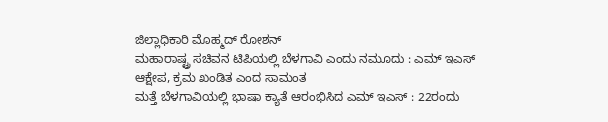ಜಿಲ್ಲಾಧಿಕಾರಿ ಮೊಹ್ಮದ್ ರೋಶನ್
ಮಹಾರಾಷ್ಟ್ರ ಸಚಿವನ ಟಿಪಿಯಲ್ಲಿ ಬೆಳಗಾವಿ ಎಂದು ನಮೂದು : ಎಮ್ ಇಎಸ್ ಆಕ್ಷೇಪ, ಕ್ರಮ ಖಂಡಿತ ಎಂದ ಸಾಮಂತ
ಮತ್ತೆ ಬೆಳಗಾವಿಯಲ್ಲಿ ಭಾಷಾ ಕ್ಯಾತೆ ಆರಂಭಿಸಿದ ಎಮ್ ಇಎಸ್ : 22ರಂದು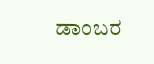ಡಾಂಬರ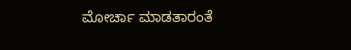ಮೋರ್ಚಾ ಮಾಡತಾರಂತೆ